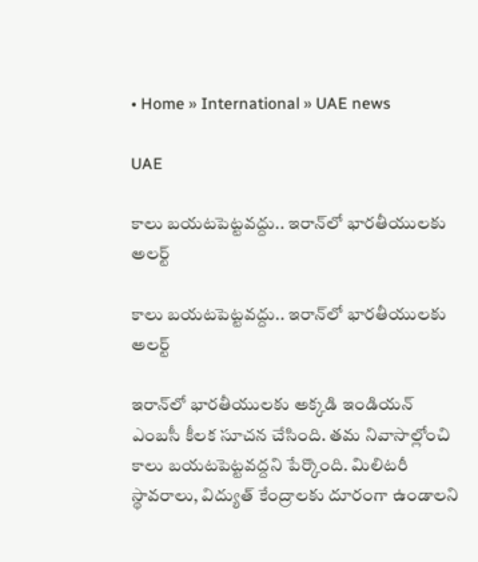• Home » International » UAE news

UAE

కాలు బయటపెట్టవద్దు.. ఇరాన్‌లో భారతీయులకు అలర్ట్

కాలు బయటపెట్టవద్దు.. ఇరాన్‌లో భారతీయులకు అలర్ట్

ఇరాన్‌లో భారతీయులకు అక్కడి ఇండియన్ ఎంబసీ కీలక సూచన చేసింది. తమ నివాసాల్లోంచి కాలు బయటపెట్టవద్దని పేర్కొంది. మిలిటరీ స్థావరాలు, విద్యుత్ కేంద్రాలకు దూరంగా ఉండాలని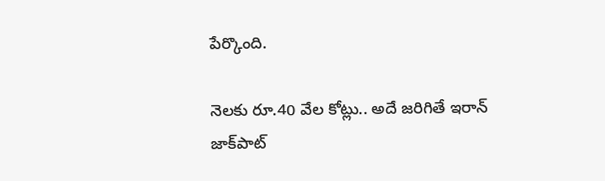పేర్కొంది.

నెలకు రూ.40 వేల కోట్లు.. అదే జరిగితే ఇరాన్ జాక్‌పాట్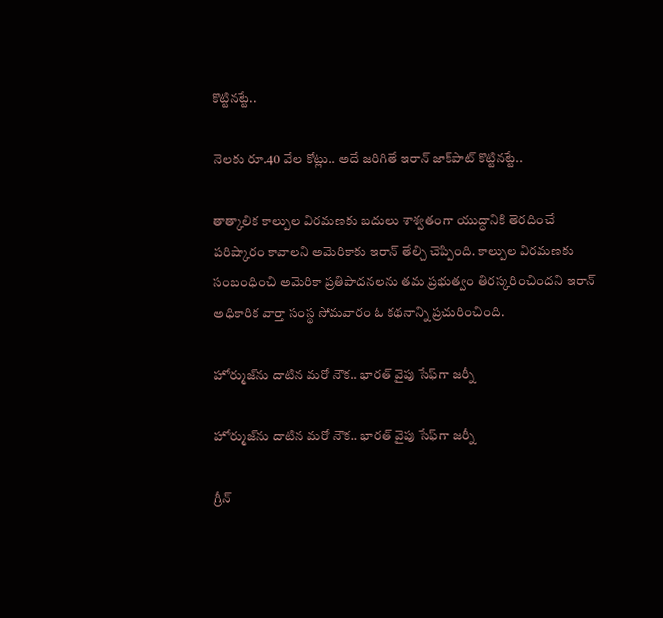కొట్టినట్టే..

నెలకు రూ.40 వేల కోట్లు.. అదే జరిగితే ఇరాన్ జాక్‌పాట్ కొట్టినట్టే..

తాత్కాలిక కాల్పుల విరమణకు బదులు శాశ్వతంగా యుద్ధానికి తెరదించే పరిష్కారం కావాలని అమెరికాకు ఇరాన్ తేల్చి చెప్పింది. కాల్పుల విరమణకు సంబంధించి అమెరికా ప్రతిపాదనలను తమ ప్రభుత్వం తిరస్కరించిందని ఇరాన్ అధికారిక వార్తా సంస్థ సోమవారం ఓ కథనాన్ని ప్రచురించింది.

హోర్ముజ్‌ను దాటిన మరో నౌక.. భారత్ వైపు సేఫ్‌గా జర్నీ

హోర్ముజ్‌ను దాటిన మరో నౌక.. భారత్ వైపు సేఫ్‌గా జర్నీ

గ్రీన్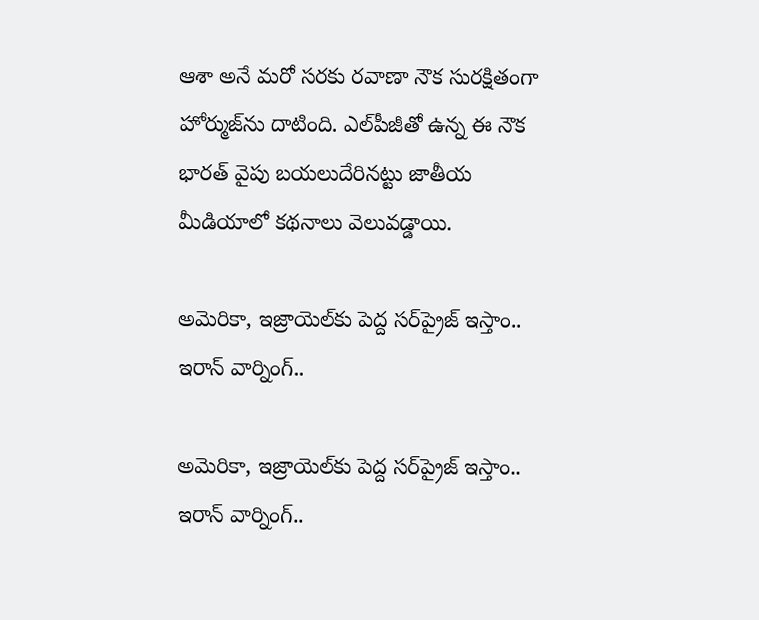ఆశా అనే మరో సరకు రవాణా నౌక సురక్షితంగా హోర్ముజ్‌ను దాటింది. ఎల్‌పీజీతో ఉన్న ఈ నౌక భారత్ వైపు బయలుదేరినట్టు జాతీయ మీడియాలో కథనాలు వెలువడ్డాయి.

అమెరికా, ఇజ్రాయెల్‌కు పెద్ద సర్‌ప్రైజ్ ఇస్తాం.. ఇరాన్ వార్నింగ్..

అమెరికా, ఇజ్రాయెల్‌కు పెద్ద సర్‌ప్రైజ్ ఇస్తాం.. ఇరాన్ వార్నింగ్..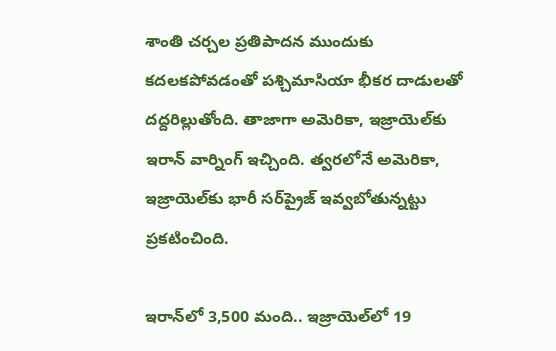శాంతి చర్చల ప్రతిపాదన ముందుకు కదలకపోవడంతో పశ్చిమాసియా భీకర దాడులతో దద్దరిల్లుతోంది. తాజాగా అమెరికా, ఇజ్రాయెల్‌కు ఇరాన్ వార్నింగ్ ఇచ్చింది. త్వరలోనే అమెరికా, ఇజ్రాయెల్‌కు భారీ సర్‌ప్రైజ్ ఇవ్వబోతున్నట్టు ప్రకటించింది.

ఇరాన్‌లో 3,500 మంది.. ఇజ్రాయెల్‌లో 19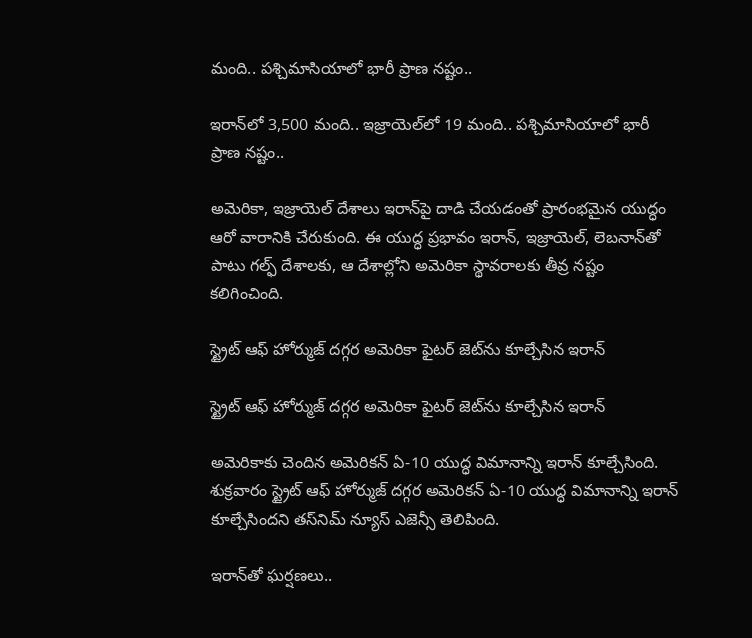మంది.. పశ్చిమాసియాలో భారీ ప్రాణ నష్టం..

ఇరాన్‌లో 3,500 మంది.. ఇజ్రాయెల్‌లో 19 మంది.. పశ్చిమాసియాలో భారీ ప్రాణ నష్టం..

అమెరికా, ఇజ్రాయెల్ దేశాలు ఇరాన్‌పై దాడి చేయడంతో ప్రారంభమైన యుద్ధం ఆరో వారానికి చేరుకుంది. ఈ యుద్ధ ప్రభావం ఇరాన్, ఇజ్రాయెల్, లెబనాన్‌తో పాటు గల్ఫ్ దేశాలకు, ఆ దేశాల్లోని అమెరికా స్థావరాలకు తీవ్ర నష్టం కలిగించింది.

స్ట్రైట్ ఆఫ్ హోర్ముజ్ దగ్గర అమెరికా ఫైటర్‌ జెట్‌ను కూల్చేసిన ఇరాన్

స్ట్రైట్ ఆఫ్ హోర్ముజ్ దగ్గర అమెరికా ఫైటర్‌ జెట్‌ను కూల్చేసిన ఇరాన్

అమెరికాకు చెందిన అమెరికన్ ఏ-10 యుద్ధ విమానాన్ని ఇరాన్ కూల్చేసింది. శుక్రవారం స్ట్రైట్ ఆఫ్ హోర్ముజ్ దగ్గర అమెరికన్ ఏ-10 యుద్ధ విమానాన్ని ఇరాన్ కూల్చేసిందని తస్‌నిమ్ న్యూస్ ఎజెన్సీ తెలిపింది.

ఇరాన్‌తో ఘర్షణలు..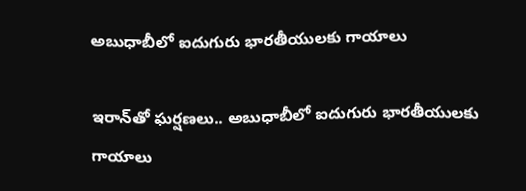అబుధాబీలో ఐదుగురు భారతీయులకు గాయాలు

ఇరాన్‌తో ఘర్షణలు.. అబుధాబీలో ఐదుగురు భారతీయులకు గాయాలు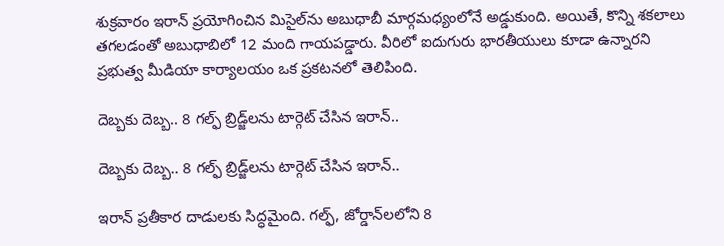శుక్రవారం ఇరాన్ ప్రయోగించిన మిసైల్‌ను అబుధాబీ మార్గమధ్యంలోనే అడ్డుకుంది. అయితే, కొన్ని శకలాలు తగలడంతో అబుధాబిలో 12 మంది గాయపడ్డారు. వీరిలో ఐదుగురు భారతీయులు కూడా ఉన్నారని ప్రభుత్వ మీడియా కార్యాలయం ఒక ప్రకటనలో తెలిపింది.

దెబ్బకు దెబ్బ.. 8 గల్ఫ్ బ్రిడ్జ్‌లను టార్గెట్ చేసిన ఇరాన్..

దెబ్బకు దెబ్బ.. 8 గల్ఫ్ బ్రిడ్జ్‌లను టార్గెట్ చేసిన ఇరాన్..

ఇరాన్ ప్రతీకార దాడులకు సిద్ధమైంది. గల్ఫ్, జోర్డాన్‌లలోని 8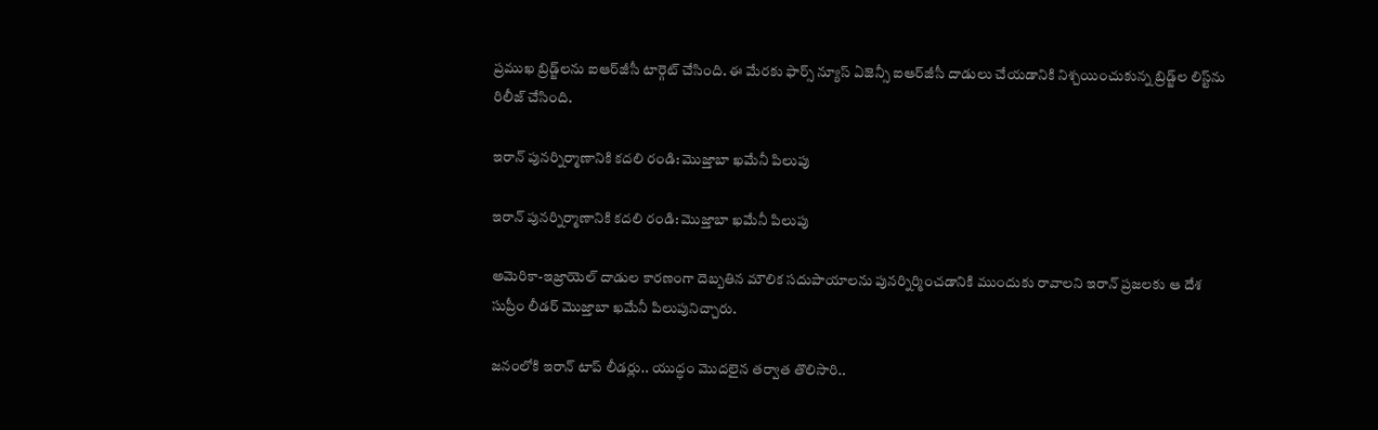ప్రముఖ బ్రిడ్జ్‌లను ఐఆర్‌జీసీ టార్గెట్ చేసింది. ఈ మేరకు ఫార్స్ న్యూస్ ఏజెన్సీ ఐఆర్‌జీసీ దాడులు చేయడానికి నిశ్చయించుకున్న బ్రిడ్జ్‌ల లిస్ట్‌ను రిలీజ్ చేసింది.

ఇరాన్ పునర్నిర్మాణానికి కదలి రండి: మొజ్తాబా ఖమేనీ పిలుపు

ఇరాన్ పునర్నిర్మాణానికి కదలి రండి: మొజ్తాబా ఖమేనీ పిలుపు

అమెరికా-ఇజ్రాయెల్ దాడుల కారణంగా దెబ్బతిన మౌలిక సదుపాయాలను పునర్నిర్మించడానికి ముందుకు రావాలని ఇరాన్ ప్రజలకు ఆ దేశ సుప్రీం లీడర్ మొజ్తాబా ఖమేనీ పిలుపునిచ్చారు.

జనంలోకి ఇరాన్ టాప్ లీడర్లు.. యుద్ధం మొదలైన తర్వాత తొలిసారి..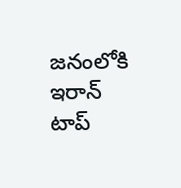జనంలోకి ఇరాన్ టాప్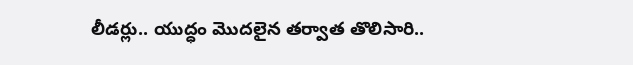లీడర్లు.. యుద్ధం మొదలైన తర్వాత తొలిసారి..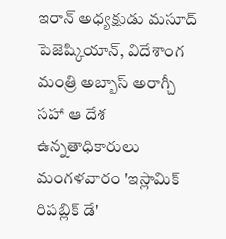ఇరాన్ అధ్యక్షుడు మసూద్ పెజెష్కియాన్, విదేశాంగ మంత్రి అబ్బాస్ అరాగ్చీ సహా ఆ దేశ ఉన్నతాధికారులు మంగళవారం 'ఇస్లామిక్ రిపబ్లిక్ డే'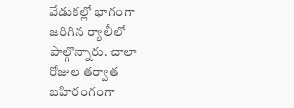వేడుకల్లో భాగంగా జరిగిన ర్యాలీలో పాల్గొన్నారు. చాలా రోజుల తర్వాత బహిరంగంగా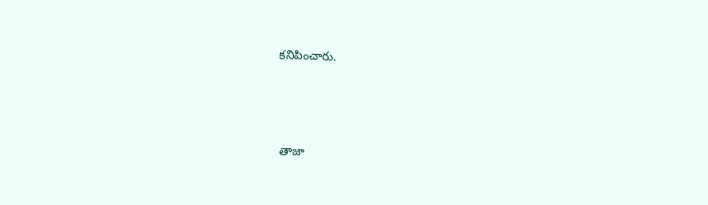కనిపించారు.



తాజా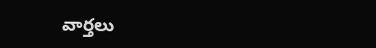వార్తలు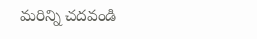మరిన్ని చదవండి